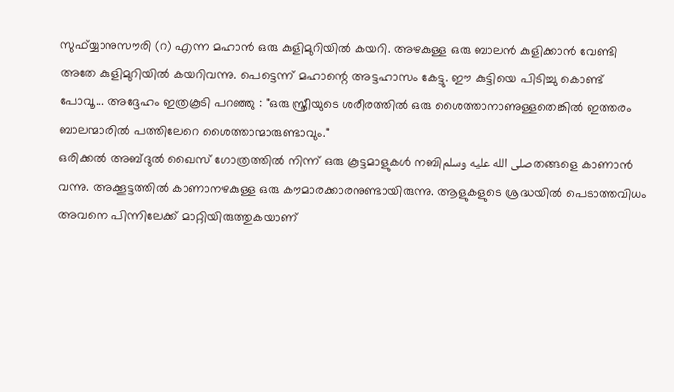സുഫ്യ്യാനുസൗരി (റ) എന്ന മഹാൻ ഒരു കുളിമുറിയിൽ കയറി. അഴകുള്ള ഒരു ബാലൻ കുളിക്കാൻ വേണ്ടി അതേ കുളിമുറിയിൽ കയറിവന്നു. പെട്ടെന്ന് മഹാന്റെ അട്ടഹാസം കേട്ടു. ഈ കുട്ടിയെ പിടിച്ചു കൊണ്ട് പോവൂ... അദ്ദേഹം ഇത്രകൂടി പറഞ്ഞു : "ഒരു സ്ത്രീയുടെ ശരീരത്തിൽ ഒരു ശൈത്താനാണുള്ളതെങ്കിൽ ഇത്തരം ബാലന്മാരിൽ പത്തിലേറെ ശൈത്താന്മാരുണ്ടാവും."
ഒരിക്കൽ അബ്ദുൽ ഖൈസ് ഗോത്രത്തിൽ നിന്ന് ഒരു കൂട്ടമാളുകൾ നബിصلى الله عليه وسلمതങ്ങളെ കാണാൻ വന്നു. അക്കൂട്ടത്തിൽ കാണാനഴകുള്ള ഒരു കൗമാരക്കാരനുണ്ടായിരുന്നു. ആളുകളുടെ ശ്രദ്ധയിൽ പെടാത്തവിധം അവനെ പിന്നിലേക്ക് മാറ്റിയിരുത്തുകയാണ്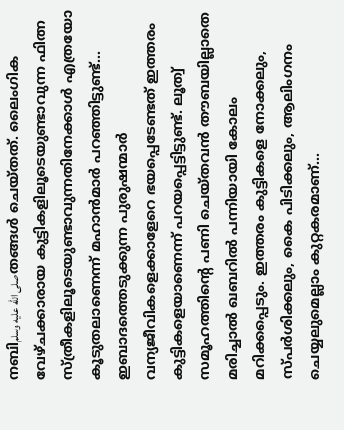നബിصلى الله عليه وسلمതങ്ങൾ ചെയ്തത്. ലൈംഗിക വേഴ്ചക്കാരായ കുട്ടികളിലൂടെയുണ്ടാവുന്ന ഫിത്ന സ്ത്രീകളിലൂടെയുണ്ടാവുന്നതിനേക്കാൾ എത്രയോ കൂടുതലാണെന്ന് മഹാൻമാർ പറഞ്ഞിട്ടുണ്ട്...
ഇബാദത്തെടുക്കുന്ന പുരുഷന്മാർ വന്യജീവികളെക്കാളേറെ ഭയപ്പെടേണ്ടത് ഇത്തരം കുട്ടികളെയാണെന്ന് പറയപ്പെട്ടിട്ടുണ്ട്. ലൂത്വ് സമൂഹത്തിന്റെ പണി ചെയ്തവൻ തൗബയില്ലാതെ മരിച്ചാൽ ഖബറിൽ പന്നിയായി കോലം മറിക്കപ്പെടും. ഇത്തരം കുട്ടികളെ നോക്കലും, സ്പർശിക്കലും, കൈ പിടിക്കലും, ആലിംഗനം ചെയ്യലുമെല്ലാം കുറ്റകരമാണ്...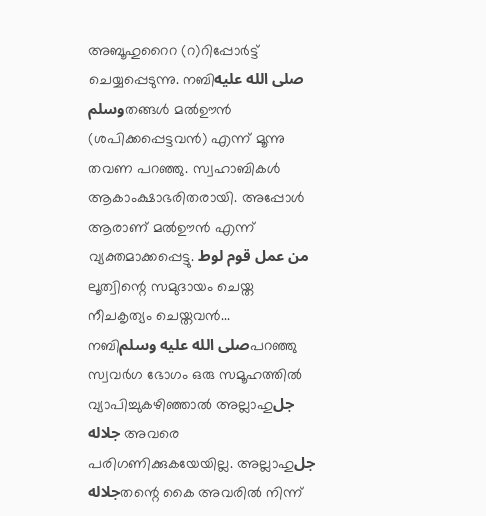അബൂഹുറൈറ (റ)റിപ്പോർട്ട് ചെയ്യപ്പെടുന്നു. നബിصلى الله عليه وسلمതങ്ങൾ മൽഊൻ (ശപിക്കപ്പെട്ടവൻ) എന്ന് മൂന്നു തവണ പറഞ്ഞു. സ്വഹാബികൾ ആകാംക്ഷാഭരിതരായി. അപ്പോൾ ആരാണ് മൽഊൻ എന്ന് വ്യക്തമാക്കപ്പെട്ടു. من عمل قوم لوط ലൂത്വിന്റെ സമുദായം ചെയ്ത നീചകൃത്യം ചെയ്തവൻ...
നബിصلى الله عليه وسلمപറഞ്ഞു സ്വവർഗ ഭോഗം ഒരു സമൂഹത്തിൽ വ്യാപിച്ചുകഴിഞ്ഞാൽ അല്ലാഹുجل جلاله അവരെ പരിഗണിക്കുകയേയില്ല. അല്ലാഹുجل جلالهതന്റെ കൈ അവരിൽ നിന്ന്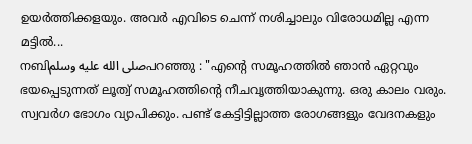ഉയർത്തിക്കളയും. അവർ എവിടെ ചെന്ന് നശിച്ചാലും വിരോധമില്ല എന്ന മട്ടിൽ...
നബിصلى الله عليه وسلمപറഞ്ഞു : "എന്റെ സമൂഹത്തിൽ ഞാൻ ഏറ്റവും ഭയപ്പെടുന്നത് ലൂത്വ് സമൂഹത്തിന്റെ നീചവൃത്തിയാകുന്നു. ഒരു കാലം വരും. സ്വവർഗ ഭോഗം വ്യാപിക്കും. പണ്ട് കേട്ടിട്ടില്ലാത്ത രോഗങ്ങളും വേദനകളും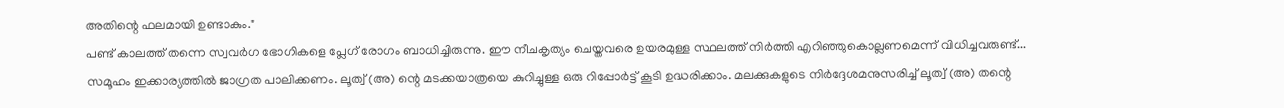അതിന്റെ ഫലമായി ഉണ്ടാകും."
പണ്ട് കാലത്ത് തന്നെ സ്വവർഗ ഭോഗികളെ പ്ലേഗ് രോഗം ബാധിച്ചിരുന്നു. ഈ നീചകൃത്യം ചെയ്തവരെ ഉയരമുള്ള സ്ഥലത്ത് നിർത്തി എറിഞ്ഞുകൊല്ലണമെന്ന് വിധിച്ചവരുണ്ട്...
സമൂഹം ഇക്കാര്യത്തിൽ ജാഗ്രത പാലിക്കണം. ലൂത്വ് (അ) ന്റെ മടക്കയാത്രയെ കുറിച്ചുള്ള ഒരു റിപ്പോർട്ട് കൂടി ഉദ്ധരിക്കാം. മലക്കുകളുടെ നിർദ്ദേശമനുസരിച്ച് ലൂത്വ് (അ) തന്റെ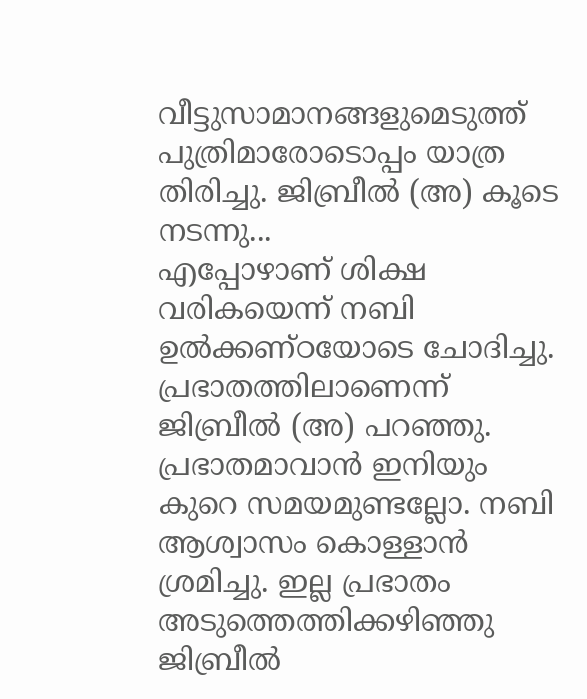വീട്ടുസാമാനങ്ങളുമെടുത്ത് പുത്രിമാരോടൊപ്പം യാത്ര തിരിച്ചു. ജിബ്രീൽ (അ) കൂടെ നടന്നു...
എപ്പോഴാണ് ശിക്ഷ വരികയെന്ന് നബി ഉൽക്കണ്ഠയോടെ ചോദിച്ചു. പ്രഭാതത്തിലാണെന്ന് ജിബ്രീൽ (അ) പറഞ്ഞു. പ്രഭാതമാവാൻ ഇനിയും കുറെ സമയമുണ്ടല്ലോ. നബി ആശ്വാസം കൊള്ളാൻ ശ്രമിച്ചു. ഇല്ല പ്രഭാതം അടുത്തെത്തിക്കഴിഞ്ഞു ജിബ്രീൽ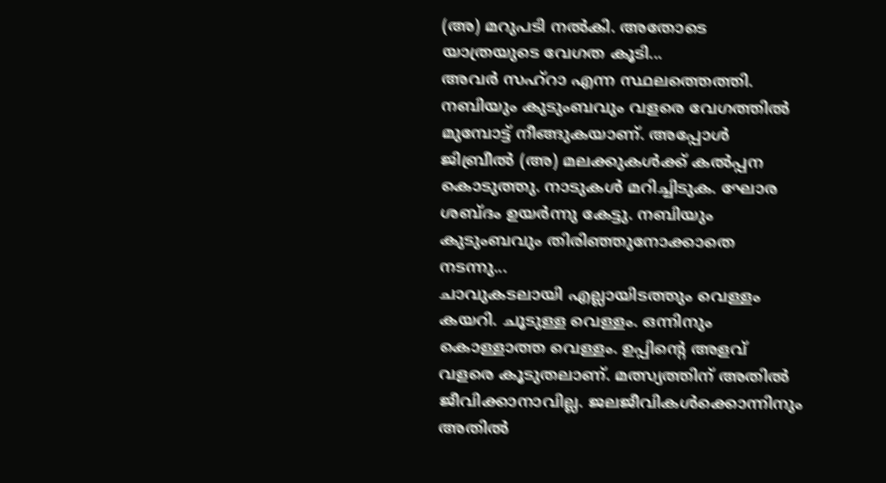(അ) മറുപടി നൽകി. അതോടെ യാത്രയുടെ വേഗത കൂടി...
അവർ സഹ്റാ എന്ന സ്ഥലത്തെത്തി. നബിയും കുടുംബവും വളരെ വേഗത്തിൽ മുമ്പോട്ട് നീങ്ങുകയാണ്. അപ്പോൾ ജിബ്രീൽ (അ) മലക്കുകൾക്ക് കൽപ്പന കൊടുത്തു. നാടുകൾ മറിച്ചിടുക. ഘോര ശബ്ദം ഉയർന്നു കേട്ടു. നബിയും കുടുംബവും തിരിഞ്ഞുനോക്കാതെ നടന്നു...
ചാവുകടലായി എല്ലായിടത്തും വെള്ളം കയറി. ചൂടുള്ള വെള്ളം. ഒന്നിനും കൊള്ളാത്ത വെള്ളം. ഉപ്പിന്റെ അളവ് വളരെ കൂടുതലാണ്. മത്സ്യത്തിന് അതിൽ ജീവിക്കാനാവില്ല. ജലജീവികൾക്കൊന്നിനും അതിൽ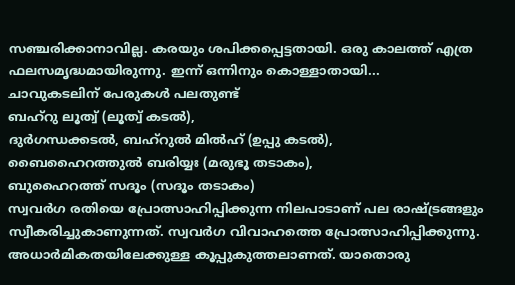സഞ്ചരിക്കാനാവില്ല. കരയും ശപിക്കപ്പെട്ടതായി. ഒരു കാലത്ത് എത്ര ഫലസമൃദ്ധമായിരുന്നു. ഇന്ന് ഒന്നിനും കൊള്ളാതായി...
ചാവുകടലിന് പേരുകൾ പലതുണ്ട്
ബഹ്റു ലൂത്വ് (ലൂത്വ് കടൽ),
ദുർഗന്ധക്കടൽ, ബഹ്റുൽ മിൽഹ് (ഉപ്പു കടൽ),
ബൈഹൈറത്തുൽ ബരിയ്യഃ (മരുഭൂ തടാകം),
ബുഹൈറത്ത് സദൂം (സദൂം തടാകം)
സ്വവർഗ രതിയെ പ്രോത്സാഹിപ്പിക്കുന്ന നിലപാടാണ് പല രാഷ്ട്രങ്ങളും സ്വീകരിച്ചുകാണുന്നത്. സ്വവർഗ വിവാഹത്തെ പ്രോത്സാഹിപ്പിക്കുന്നു. അധാർമികതയിലേക്കുള്ള കൂപ്പുകുത്തലാണത്. യാതൊരു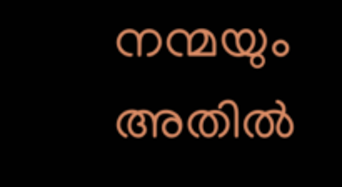നന്മയും അതിൽ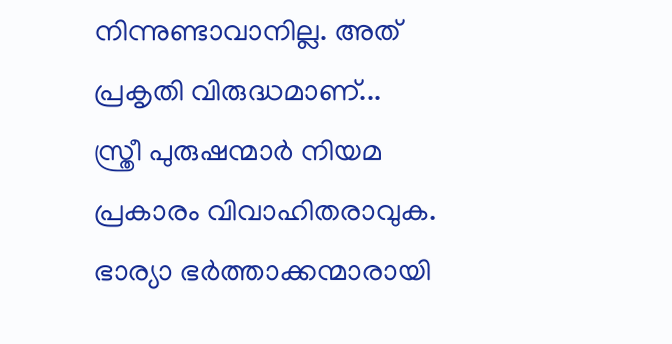നിന്നുണ്ടാവാനില്ല. അത് പ്രകൃതി വിരുദ്ധമാണ്...
സ്ത്രീ പുരുഷന്മാർ നിയമ പ്രകാരം വിവാഹിതരാവുക. ഭാര്യാ ഭർത്താക്കന്മാരായി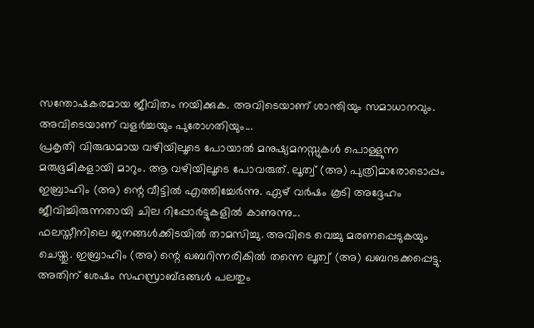സന്തോഷകരമായ ജീവിതം നയിക്കുക. അവിടെയാണ് ശാന്തിയും സമാധാനവും. അവിടെയാണ് വളർച്ചയും പുരോഗതിയും...
പ്രകൃതി വിരുദ്ധമായ വഴിയിലൂടെ പോയാൽ മനുഷ്യമനസ്സുകൾ പൊള്ളുന്ന മരുഭൂമികളായി മാറും. ആ വഴിയിലൂടെ പോവരുത്. ലൂത്വ് (അ) പുത്രിമാരോടൊപ്പം ഇബ്രാഹിം (അ) ന്റെ വീട്ടിൽ എത്തിച്ചേർന്നു. ഏഴ് വർഷം കൂടി അദ്ദേഹം ജീവിച്ചിരുന്നതായി ചില റിപ്പോർട്ടുകളിൽ കാണുന്നു...
ഫലസ്തീനിലെ ജനങ്ങൾക്കിടയിൽ താമസിച്ചു. അവിടെ വെച്ചു മരണപ്പെടുകയും ചെയ്തു. ഇബ്രാഹിം (അ) ന്റെ ഖബറിന്നരികിൽ തന്നെ ലൂത്വ് (അ) ഖബറടക്കപ്പെട്ടു. അതിന് ശേഷം സഹസ്രാബ്ദങ്ങൾ പലതും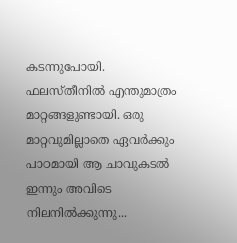കടന്നുപോയി. ഫലസ്തീനിൽ എന്തുമാത്രം മാറ്റങ്ങളുണ്ടായി. ഒരു മാറ്റവുമില്ലാതെ ഏവർക്കും പാഠമായി ആ ചാവുകടൽ ഇന്നും അവിടെ നിലനിൽക്കുന്നു...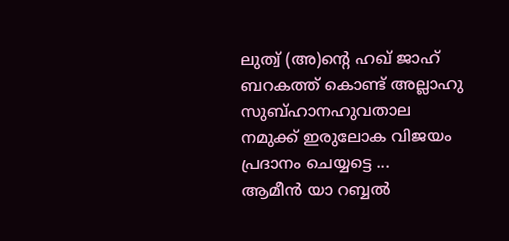ലുത്വ് (അ)ന്റെ ഹഖ് ജാഹ് ബറകത്ത് കൊണ്ട് അല്ലാഹു സുബ്ഹാനഹുവതാല നമുക്ക് ഇരുലോക വിജയം പ്രദാനം ചെയ്യട്ടെ ...
ആമീൻ യാ റബ്ബൽ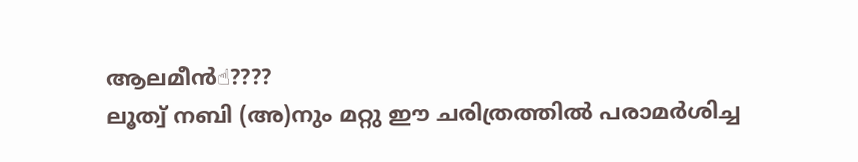ആലമീൻ☝????
ലൂത്വ് നബി (അ)നും മറ്റു ഈ ചരിത്രത്തിൽ പരാമർശിച്ച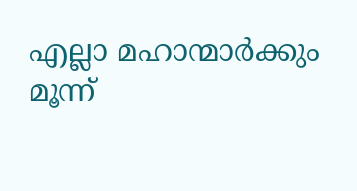എല്ലാ മഹാന്മാർക്കും മൂന്ന്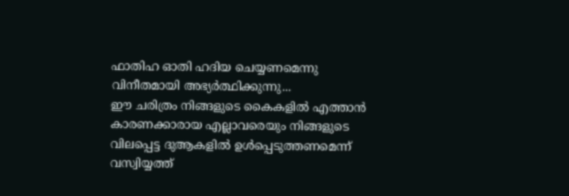ഫാതിഹ ഓതി ഹദിയ ചെയ്യണമെന്നു വിനീതമായി അഭ്യർത്ഥിക്കുന്നു...
ഈ ചരിത്രം നിങ്ങളുടെ കൈകളിൽ എത്താൻ കാരണക്കാരായ എല്ലാവരെയും നിങ്ങളുടെ വിലപ്പെട്ട ദുആകളിൽ ഉൾപ്പെടുത്തണമെന്ന് വസ്വിയ്യത്ത്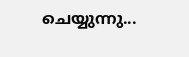ചെയ്യുന്നു...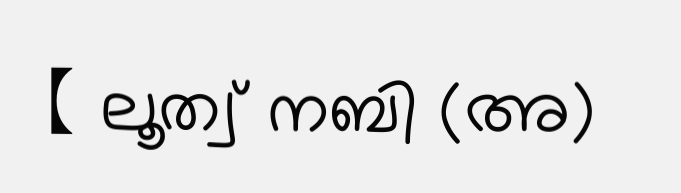【 ലൂത്വ് നബി (അ)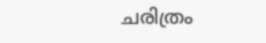ചരിത്രം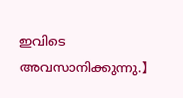ഇവിടെ അവസാനിക്കുന്നു.】